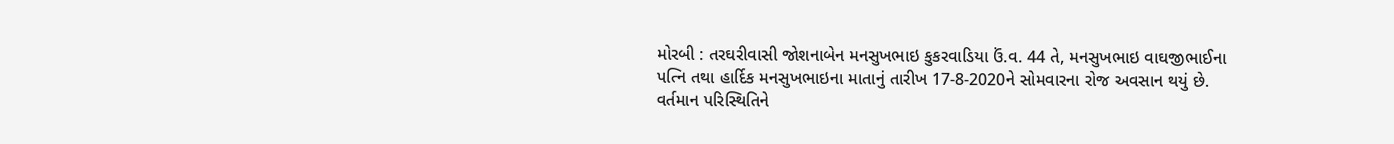મોરબી : તરઘરીવાસી જોશનાબેન મનસુખભાઇ કુકરવાડિયા ઉં.વ. 44 તે, મનસુખભાઇ વાઘજીભાઈના પત્નિ તથા હાર્દિક મનસુખભાઇના માતાનું તારીખ 17-8-2020ને સોમવારના રોજ અવસાન થયું છે. વર્તમાન પરિસ્થિતિને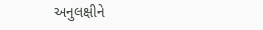અનુલક્ષીને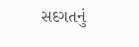સદગતનું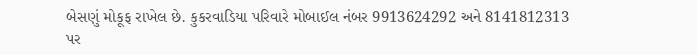બેસણું મોકૂફ રાખેલ છે. કુકરવાડિયા પરિવારે મોબાઈલ નંબર 9913624292 અને 8141812313 પર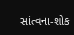સાંત્વના-શોક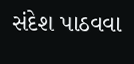સંદેશ પાઠવવા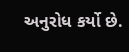અનુરોધ કર્યો છે.